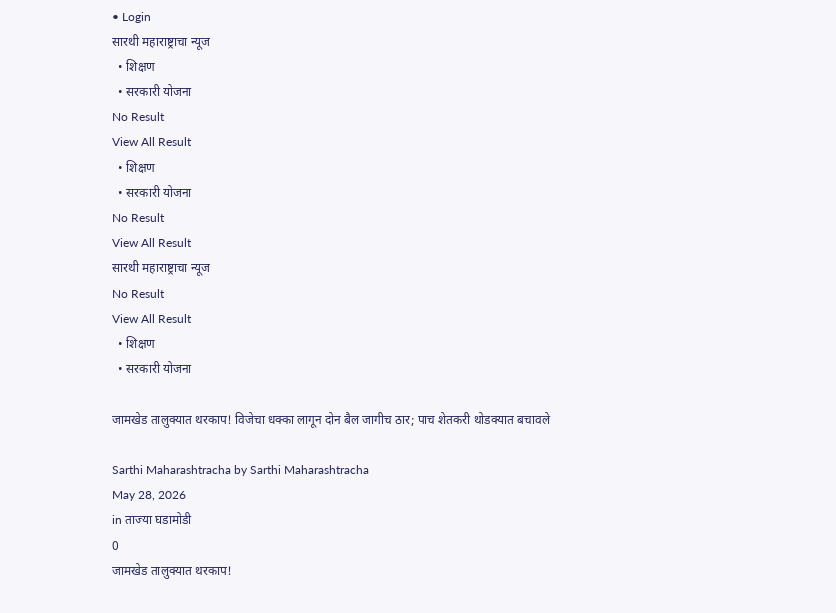• Login
सारथी महाराष्ट्राचा न्यूज
  • शिक्षण
  • सरकारी योजना
No Result
View All Result
  • शिक्षण
  • सरकारी योजना
No Result
View All Result
सारथी महाराष्ट्राचा न्यूज
No Result
View All Result
  • शिक्षण
  • सरकारी योजना

जामखेड तालुक्यात थरकाप! विजेचा धक्का लागून दोन बैल जागीच ठार; पाच शेतकरी थोडक्यात बचावले

Sarthi Maharashtracha by Sarthi Maharashtracha
May 28, 2026
in ताज्या घडामोडी
0
जामखेड तालुक्यात थरकाप!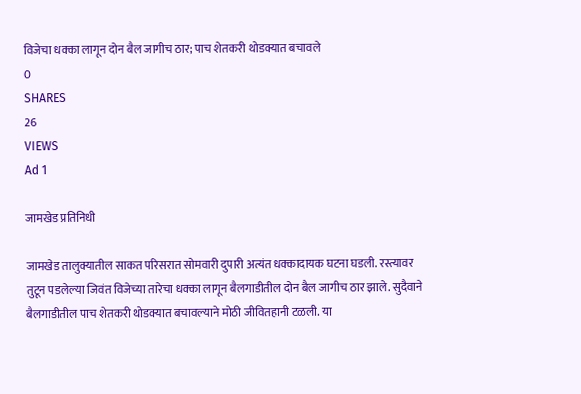विजेचा धक्का लागून दोन बैल जागीच ठार; पाच शेतकरी थोडक्यात बचावले
0
SHARES
26
VIEWS
Ad 1

जामखेड प्रतिनिधी

जामखेड तालुक्यातील साकत परिसरात सोमवारी दुपारी अत्यंत धक्कादायक घटना घडली. रस्त्यावर तुटून पडलेल्या जिवंत विजेच्या तारेचा धक्का लागून बैलगाडीतील दोन बैल जागीच ठार झाले. सुदैवाने बैलगाडीतील पाच शेतकरी थोडक्यात बचावल्याने मोठी जीवितहानी टळली. या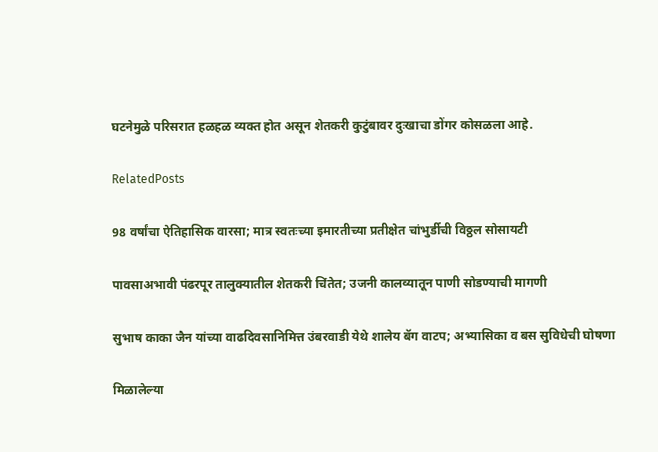घटनेमुळे परिसरात हळहळ व्यक्त होत असून शेतकरी कुटुंबावर दुःखाचा डोंगर कोसळला आहे.

RelatedPosts

98 वर्षांचा ऐतिहासिक वारसा; मात्र स्वतःच्या इमारतीच्या प्रतीक्षेत चांभुर्डीची विठ्ठल सोसायटी

पावसाअभावी पंढरपूर तालुक्यातील शेतकरी चिंतेत; उजनी कालव्यातून पाणी सोडण्याची मागणी

सुभाष काका जैन यांच्या वाढदिवसानिमित्त उंबरवाडी येथे शालेय बॅग वाटप; अभ्यासिका व बस सुविधेची घोषणा

मिळालेल्या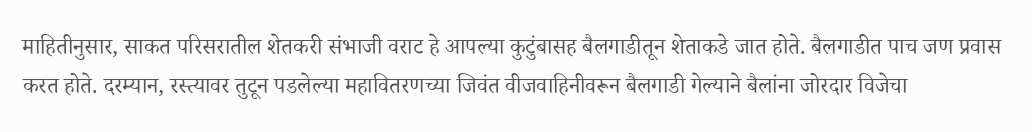माहितीनुसार, साकत परिसरातील शेतकरी संभाजी वराट हे आपल्या कुटुंबासह बैलगाडीतून शेताकडे जात होते. बैलगाडीत पाच जण प्रवास करत होते. दरम्यान, रस्त्यावर तुटून पडलेल्या महावितरणच्या जिवंत वीजवाहिनीवरून बैलगाडी गेल्याने बैलांना जोरदार विजेचा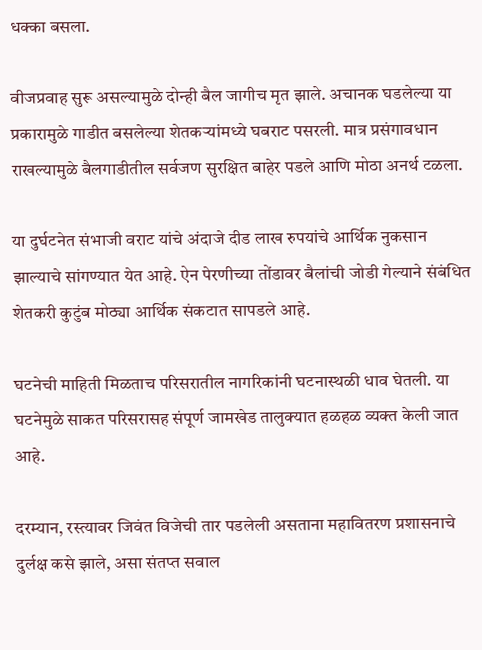धक्का बसला.

वीजप्रवाह सुरू असल्यामुळे दोन्ही बैल जागीच मृत झाले. अचानक घडलेल्या या प्रकारामुळे गाडीत बसलेल्या शेतकऱ्यांमध्ये घबराट पसरली. मात्र प्रसंगावधान राखल्यामुळे बैलगाडीतील सर्वजण सुरक्षित बाहेर पडले आणि मोठा अनर्थ टळला.

या दुर्घटनेत संभाजी वराट यांचे अंदाजे दीड लाख रुपयांचे आर्थिक नुकसान झाल्याचे सांगण्यात येत आहे. ऐन पेरणीच्या तोंडावर बैलांची जोडी गेल्याने संबंधित शेतकरी कुटुंब मोठ्या आर्थिक संकटात सापडले आहे.

घटनेची माहिती मिळताच परिसरातील नागरिकांनी घटनास्थळी धाव घेतली. या घटनेमुळे साकत परिसरासह संपूर्ण जामखेड तालुक्यात हळहळ व्यक्त केली जात आहे.

दरम्यान, रस्त्यावर जिवंत विजेची तार पडलेली असताना महावितरण प्रशासनाचे दुर्लक्ष कसे झाले, असा संतप्त सवाल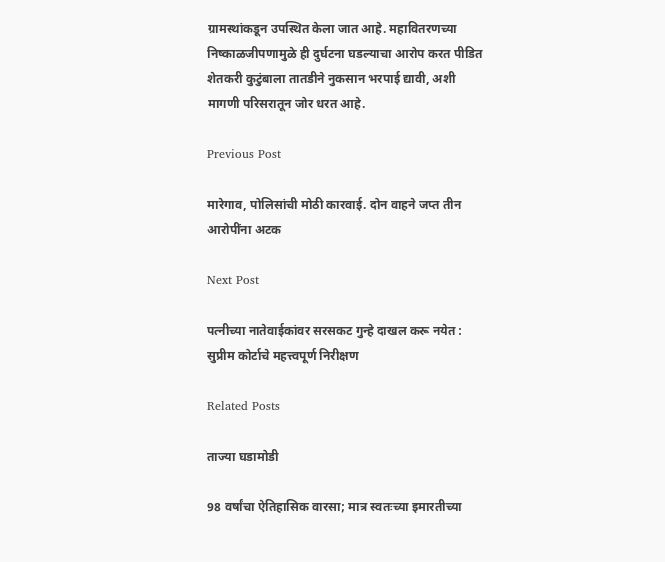ग्रामस्थांकडून उपस्थित केला जात आहे. महावितरणच्या निष्काळजीपणामुळे ही दुर्घटना घडल्याचा आरोप करत पीडित शेतकरी कुटुंबाला तातडीने नुकसान भरपाई द्यावी, अशी मागणी परिसरातून जोर धरत आहे.

Previous Post

मारेगाव, पोलिसांची मोठी कारवाई. दोन वाहने जप्त तीन आरोपींना अटक

Next Post

पत्नीच्या नातेवाईकांवर सरसकट गुन्हे दाखल करू नयेत : सुप्रीम कोर्टाचे महत्त्वपूर्ण निरीक्षण

Related Posts

ताज्या घडामोडी

98 वर्षांचा ऐतिहासिक वारसा; मात्र स्वतःच्या इमारतीच्या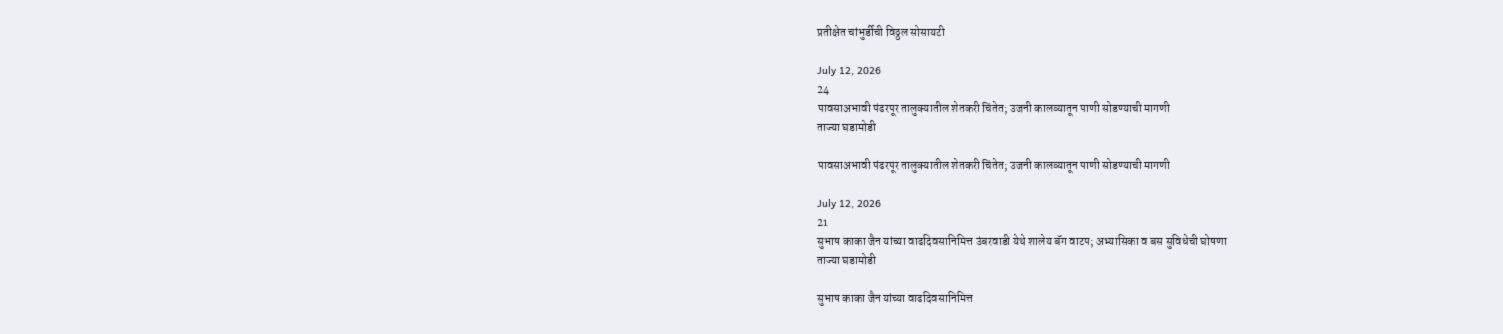प्रतीक्षेत चांभुर्डीची विठ्ठल सोसायटी

July 12, 2026
24
पावसाअभावी पंढरपूर तालुक्यातील शेतकरी चिंतेत; उजनी कालव्यातून पाणी सोडण्याची मागणी
ताज्या घडामोडी

पावसाअभावी पंढरपूर तालुक्यातील शेतकरी चिंतेत; उजनी कालव्यातून पाणी सोडण्याची मागणी

July 12, 2026
21
सुभाष काका जैन यांच्या वाढदिवसानिमित्त उंबरवाडी येथे शालेय बॅग वाटप; अभ्यासिका व बस सुविधेची घोषणा
ताज्या घडामोडी

सुभाष काका जैन यांच्या वाढदिवसानिमित्त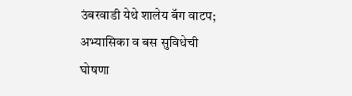उंबरवाडी येथे शालेय बॅग वाटप; अभ्यासिका व बस सुविधेची घोषणा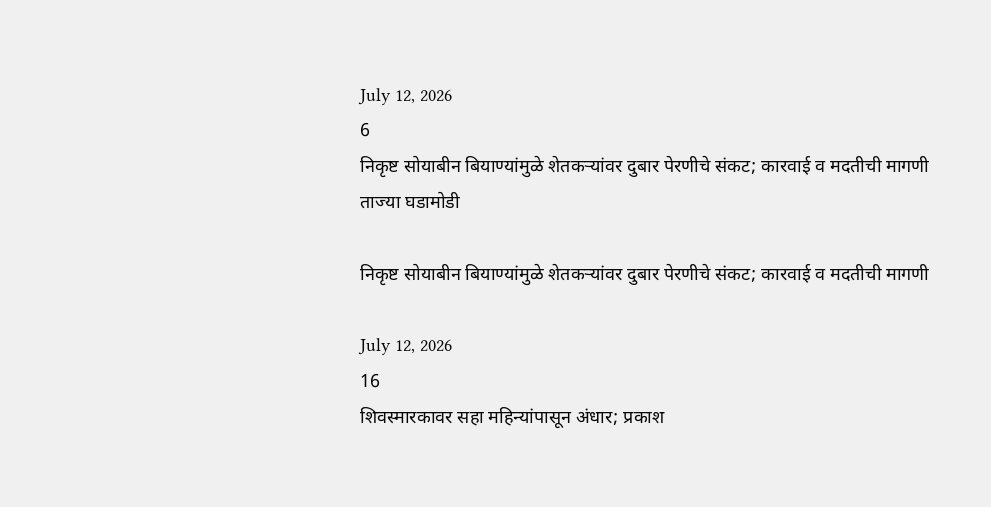July 12, 2026
6
निकृष्ट सोयाबीन बियाण्यांमुळे शेतकऱ्यांवर दुबार पेरणीचे संकट; कारवाई व मदतीची मागणी
ताज्या घडामोडी

निकृष्ट सोयाबीन बियाण्यांमुळे शेतकऱ्यांवर दुबार पेरणीचे संकट; कारवाई व मदतीची मागणी

July 12, 2026
16
शिवस्मारकावर सहा महिन्यांपासून अंधार; प्रकाश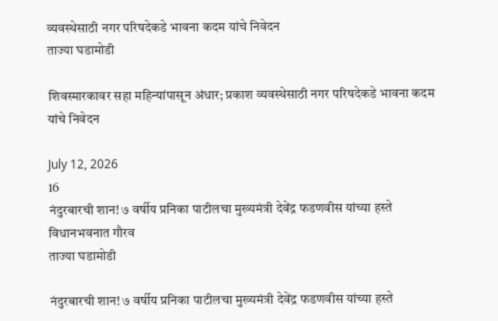व्यवस्थेसाठी नगर परिषदेकडे भावना कदम यांचे निवेदन
ताज्या घडामोडी

शिवस्मारकावर सहा महिन्यांपासून अंधार; प्रकाश व्यवस्थेसाठी नगर परिषदेकडे भावना कदम यांचे निवेदन

July 12, 2026
16
नंदुरबारची शान! ७ वर्षीय प्रनिका पाटीलचा मुख्यमंत्री देवेंद्र फडणवीस यांच्या हस्ते विधानभवनात गौरव
ताज्या घडामोडी

नंदुरबारची शान! ७ वर्षीय प्रनिका पाटीलचा मुख्यमंत्री देवेंद्र फडणवीस यांच्या हस्ते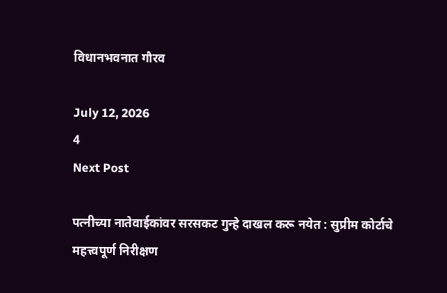विधानभवनात गौरव

July 12, 2026
4
Next Post

पत्नीच्या नातेवाईकांवर सरसकट गुन्हे दाखल करू नयेत : सुप्रीम कोर्टाचे महत्त्वपूर्ण निरीक्षण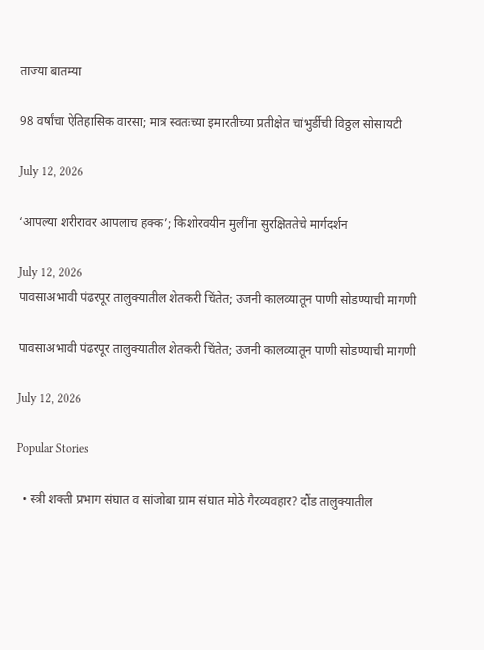ताज्या बातम्या

98 वर्षांचा ऐतिहासिक वारसा; मात्र स्वतःच्या इमारतीच्या प्रतीक्षेत चांभुर्डीची विठ्ठल सोसायटी

July 12, 2026

‘आपल्या शरीरावर आपलाच हक्क’; किशोरवयीन मुलींना सुरक्षिततेचे मार्गदर्शन

July 12, 2026
पावसाअभावी पंढरपूर तालुक्यातील शेतकरी चिंतेत; उजनी कालव्यातून पाणी सोडण्याची मागणी

पावसाअभावी पंढरपूर तालुक्यातील शेतकरी चिंतेत; उजनी कालव्यातून पाणी सोडण्याची मागणी

July 12, 2026

Popular Stories

  • स्त्री शक्ती प्रभाग संघात व सांजोबा ग्राम संघात मोठे गैरव्यवहार? दौंड तालुक्यातील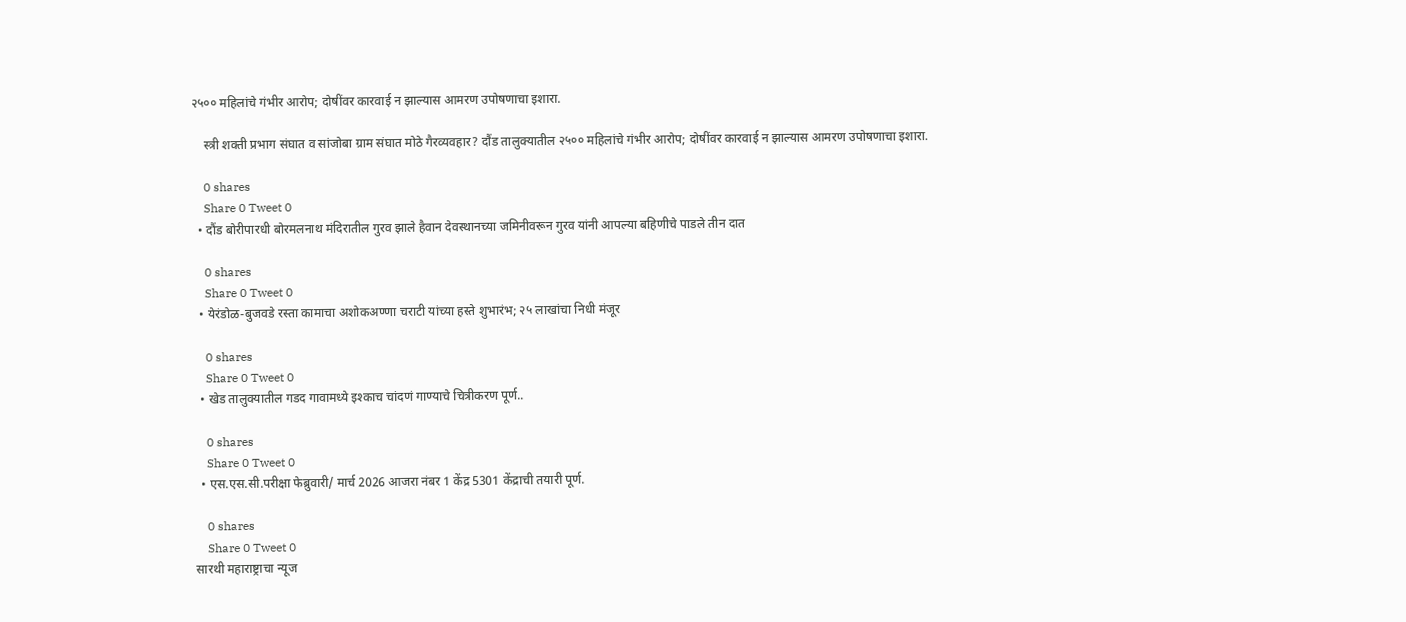२५०० महिलांचे गंभीर आरोप; दोषींवर कारवाई न झाल्यास आमरण उपोषणाचा इशारा.

    स्त्री शक्ती प्रभाग संघात व सांजोबा ग्राम संघात मोठे गैरव्यवहार? दौंड तालुक्यातील २५०० महिलांचे गंभीर आरोप; दोषींवर कारवाई न झाल्यास आमरण उपोषणाचा इशारा.

    0 shares
    Share 0 Tweet 0
  • दौंड बोरीपारधी बोरमलनाथ मंदिरातील गुरव झाले हैवान देवस्थानच्या जमिनीवरून गुरव यांनी आपल्या बहिणीचे पाडले तीन दात

    0 shares
    Share 0 Tweet 0
  • येरंडोळ-बुजवडे रस्ता कामाचा अशोकअण्णा चराटी यांच्या हस्ते शुभारंभ; २५ लाखांचा निधी मंजूर

    0 shares
    Share 0 Tweet 0
  • खेड तालुक्यातील गडद गावामध्ये इश्काच चांदणं गाण्याचे चित्रीकरण पूर्ण..

    0 shares
    Share 0 Tweet 0
  • एस.एस.सी.परीक्षा फेब्रुवारी/ मार्च 2026 आजरा नंबर 1 केंद्र 5301 केंद्राची तयारी पूर्ण.

    0 shares
    Share 0 Tweet 0
सारथी महाराष्ट्राचा न्यूज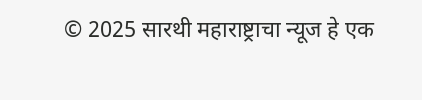© 2025 सारथी महाराष्ट्राचा न्यूज हे एक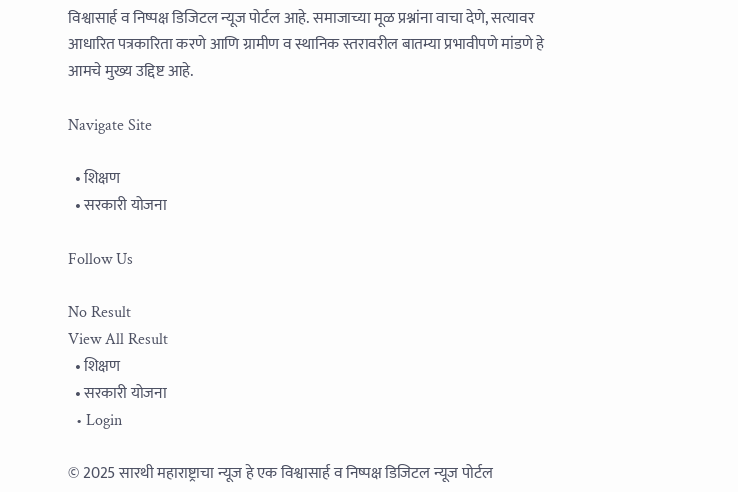विश्वासार्ह व निष्पक्ष डिजिटल न्यूज पोर्टल आहे. समाजाच्या मूळ प्रश्नांना वाचा देणे, सत्यावर आधारित पत्रकारिता करणे आणि ग्रामीण व स्थानिक स्तरावरील बातम्या प्रभावीपणे मांडणे हे आमचे मुख्य उद्दिष्ट आहे.

Navigate Site

  • शिक्षण
  • सरकारी योजना

Follow Us

No Result
View All Result
  • शिक्षण
  • सरकारी योजना
  • Login

© 2025 सारथी महाराष्ट्राचा न्यूज हे एक विश्वासार्ह व निष्पक्ष डिजिटल न्यूज पोर्टल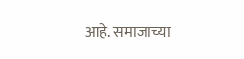आहे. समाजाच्या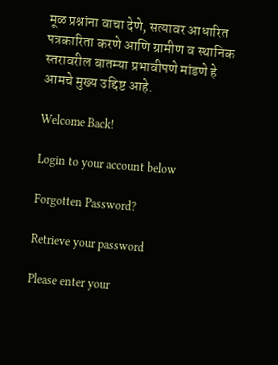मूळ प्रश्नांना वाचा देणे, सत्यावर आधारित पत्रकारिता करणे आणि ग्रामीण व स्थानिक स्तरावरील बातम्या प्रभावीपणे मांडणे हे आमचे मुख्य उद्दिष्ट आहे.

Welcome Back!

Login to your account below

Forgotten Password?

Retrieve your password

Please enter your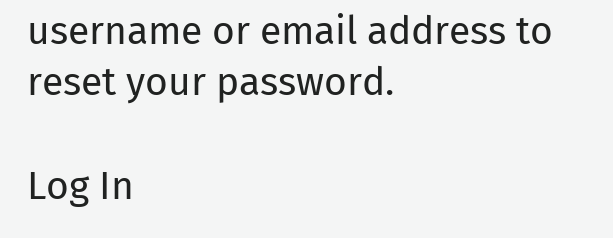username or email address to reset your password.

Log In